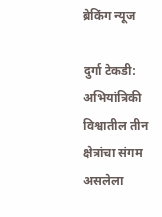ब्रेकिंग न्यूज

दुर्गा टेकडी: अभियांत्रिकी विश्वातील तीन क्षेत्रांचा संगम असलेला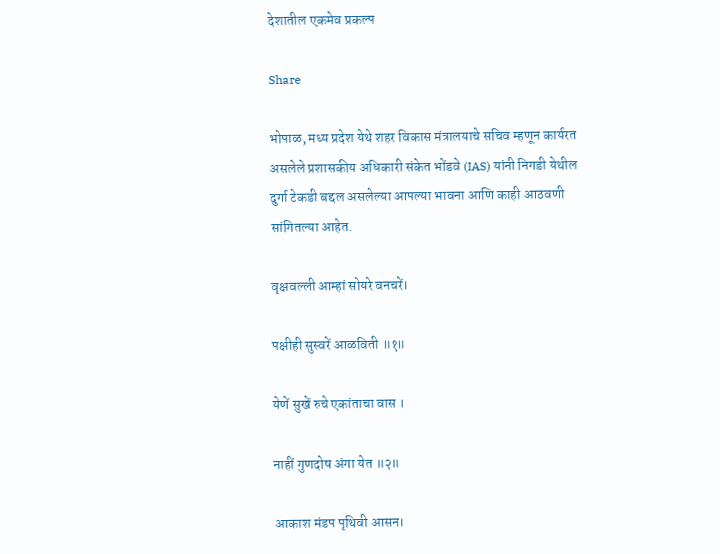देशातील एकमेव प्रकल्प

Share

भोपाळ, मध्य प्रदेश येथे शहर विकास मंत्रालयाचे सचिव म्हणून कार्यरत असलेले प्रशासकीय अधिकारी संकेत भोंडवे (IAS) यांनी निगडी येथील दुर्गा टेकडी बद्दल असलेल्या आपल्या भावना आणि काही आठवणी सांगितल्या आहेत.

वृक्षवल्ली आम्हां सोयरे वनचरें।

पक्षीही सुस्वरें आळविती ॥१॥

येणें सुखें रुचे एकांताचा वास ।

नाहीं गुणदोष अंगा येत ॥२॥

आकाश मंडप पृथिवी आसन।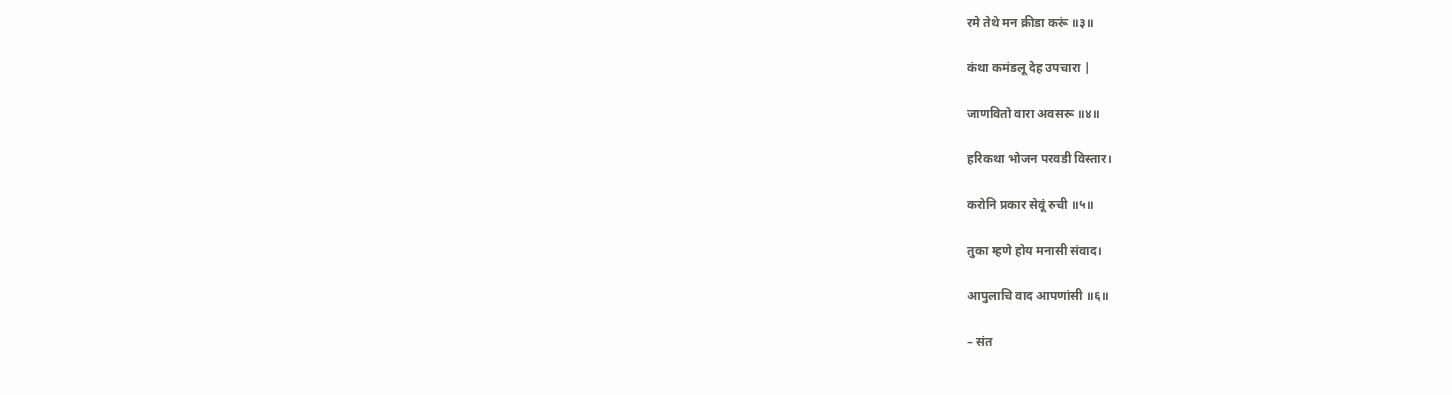रमे तेथे मन क्रीडा करूं ॥३॥

कंथा कमंडलू देह उपचारा |

जाणवितो वारा अवसरू ॥४॥

हरिकथा भोजन परवडी विस्तार।

करोनि प्रकार सेवूं रुची ॥५॥

तुका म्हणे होय मनासी संवाद।

आपुलाचि वाद आपणांसी ॥६॥

– संत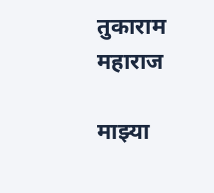तुकाराम महाराज

माझ्या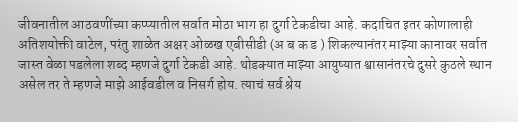जीवनातील आठवणींच्या कप्प्यातील सर्वात मोठा भाग हा दुर्गा टेकडीचा आहे. कदाचित इतर कोणालाही अतिशयोक्ती वाटेल, परंतु शाळेत अक्षर ओळख एबीसीडी (अ ब क ड ) शिकल्यानंतर माझ्या कानावर सर्वात जास्त वेळा पडलेला शब्द म्हणजे दुर्गा टेकडी आहे. थोडक्यात माझ्या आयुष्यात श्वासानंतरचे दुसरे कुठले स्थान असेल तर ते म्हणजे माझे आईवडील व‌ निसर्ग होय. त्याचं सर्व श्रेय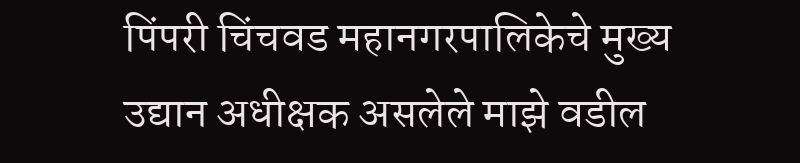पिंपरी चिंचवड महानगरपालिकेचे मुख्य उद्यान अधीक्षक असलेले माझे वडील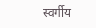स्वर्गीय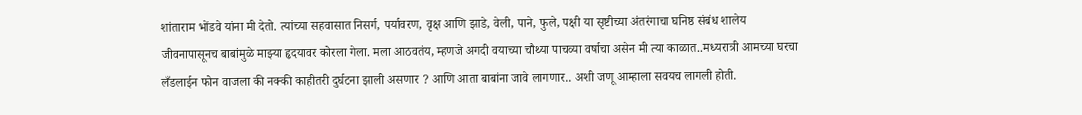शांताराम भोंडवे यांना मी देतो. त्यांच्या सहवासात निसर्ग, पर्यावरण, वृक्ष आणि झाडे, वेली, पाने, फुले, पक्षी या सृष्टीच्या अंतरंगाचा घनिष्ठ संबंध शालेय जीवनापासूनच बाबांमुळे माझ्या हृदयावर कोरला गेला. मला आठवतंय, म्हणजे अगदी वयाच्या चौथ्या पाचव्या वर्षाचा असेन मी त्या काळात..मध्यरात्री आमच्या घरचा लँडलाईन फोन वाजला की नक्की काहीतरी दुर्घटना झाली असणार ? आणि आता बाबांना जावे लागणार.. अशी जणू आम्हाला सवयच लागली होती.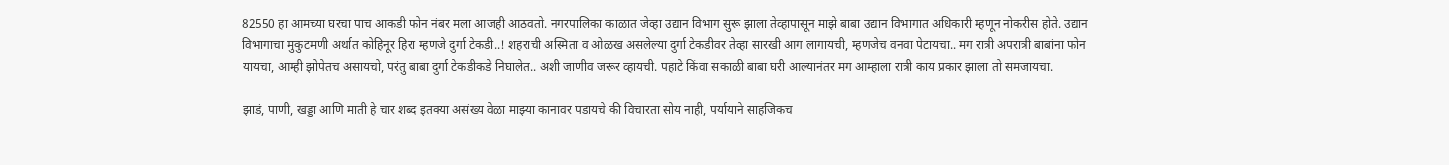82550 हा आमच्या घरचा पाच आकडी फोन नंबर मला आजही आठवतो. नगरपालिका काळात जेव्हा उद्यान विभाग सुरू झाला तेव्हापासून माझे बाबा उद्यान विभागात अधिकारी म्हणून नोकरीस होते. उद्यान विभागाचा मुकुटमणी अर्थात कोहिनूर हिरा म्हणजे दुर्गा टेकडी..! शहराची अस्मिता व ओळख असलेल्या दुर्गा टेकडीवर तेव्हा सारखी आग लागायची, म्हणजेच वनवा पेटायचा.. मग रात्री अपरात्री बाबांना फोन यायचा, आम्ही झोपेतच असायचो, परंतु बाबा दुर्गा टेकडीकडे निघालेत.. अशी जाणीव जरूर व्हायची. पहाटे किंवा सकाळी बाबा घरी आल्यानंतर मग आम्हाला रात्री काय प्रकार झाला तो समजायचा.

झाडं, पाणी, खड्डा आणि माती हे चार शब्द इतक्या असंख्य वेळा माझ्या कानावर पडायचे की विचारता सोय नाही, पर्यायाने साहजिकच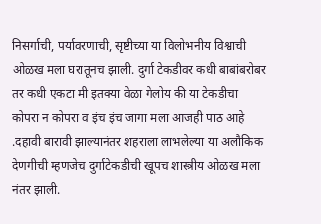निसर्गाची, पर्यावरणाची, सृष्टीच्या या विलोभनीय विश्वाची ओळख मला घरातूनच झाली. दुर्गा टेकडीवर कधी बाबांबरोबर तर कधी एकटा मी इतक्या वेळा गेलोय की या टेकडीचा कोपरा न कोपरा व इंच इंच जागा मला आजही पाठ आहे .दहावी बारावी झाल्यानंतर शहराला लाभलेल्या या अलौकिक देणगीची म्हणजेच दुर्गाटेकडीची खूपच शास्त्रीय ओळख मला नंतर झाली.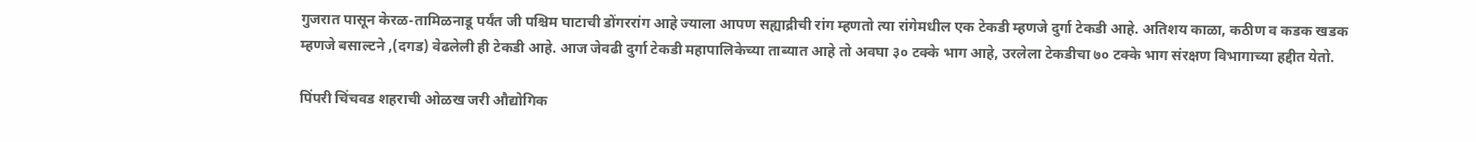गुजरात पासून केरळ-तामिळनाडू पर्यंत जी पश्चिम घाटाची डोंगररांग आहे ज्याला आपण सह्याद्रीची रांग म्हणतो त्या रांगेमधील एक टेकडी म्हणजे दुर्गा टेकडी आहे. अतिशय काळा, कठीण व कडक खडक म्हणजे बसाल्टने ,(दगड) वेढलेली ही टेकडी आहे. आज जेवढी दुर्गा टेकडी महापालिकेच्या ताब्यात आहे तो अवघा ३० टक्के भाग आहे, उरलेला टेकडीचा ७० टक्के भाग संरक्षण विभागाच्या हद्दीत येतो.

पिंपरी चिंचवड शहराची ओळख जरी औद्योगिक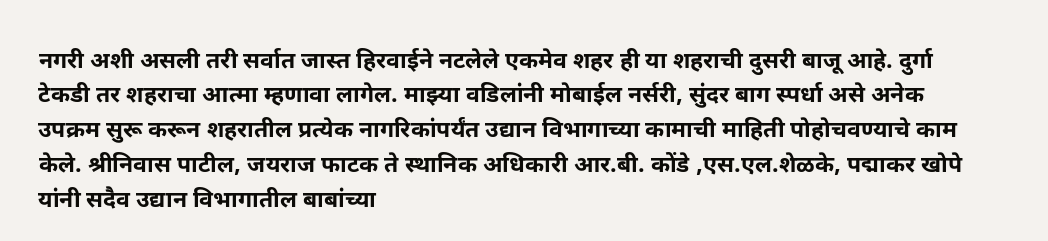नगरी अशी असली तरी सर्वात जास्त हिरवाईने नटलेले एकमेव शहर ही या शहराची दुसरी बाजू आहे. दुर्गा टेकडी तर शहराचा आत्मा म्हणावा लागेल. माझ्या वडिलांनी मोबाईल नर्सरी, सुंदर बाग स्पर्धा असे अनेक उपक्रम सुरू करून शहरातील प्रत्येक नागरिकांपर्यंत उद्यान विभागाच्या कामाची माहिती पोहोचवण्याचे काम केले. श्रीनिवास पाटील, जयराज फाटक ते स्थानिक अधिकारी आर.बी. कोंडे ,एस.एल.शेळके, पद्माकर खोपे यांनी सदैव उद्यान विभागातील बाबांच्या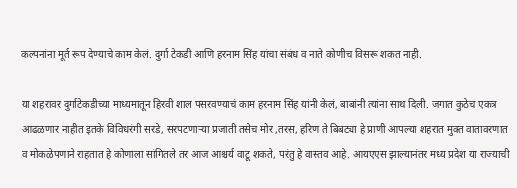कल्पनांना मूर्त रूप देण्याचे काम केलं. दुर्गा टेकडी आणि हरनाम सिंह यांचा संबंध व नाते कोणीच विसरू शकत नाही.

या शहरावर दुर्गाटेकडीच्या माध्यमातून हिरवी शाल पसरवण्याचं काम हरनाम सिंह यांनी केलं, बाबांनी त्यांना साथ दिली. जगात कुठेच एकत्र आढळणार नाहीत इतके विविधरंगी सरडे, सरपटणाऱ्या प्रजाती तसेच मोर ,तरस, हरिण ते बिबट्या हे प्राणी आपल्या शहरात मुक्त वातावरणात व मोकळेपणाने राहतात हे कोणाला सांगितले तर आज आश्चर्य वाटू शकते, परंतु हे वास्तव आहे. आयएएस झाल्यानंतर मध्य प्रदेश या राज्याची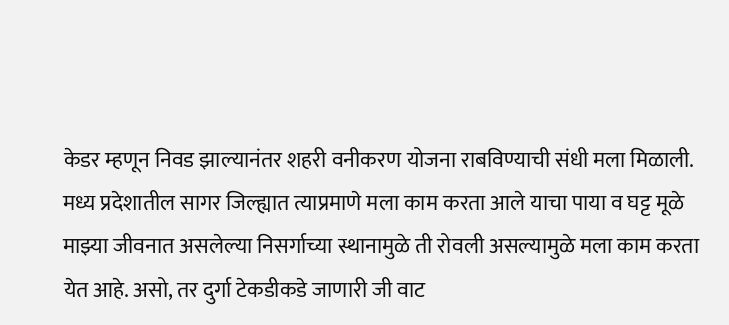केडर म्हणून निवड झाल्यानंतर शहरी वनीकरण योजना राबविण्याची संधी मला मिळाली. मध्य प्रदेशातील सागर जिल्ह्यात त्याप्रमाणे मला काम करता आले याचा पाया व‌ घट्ट मूळे माझ्या जीवनात असलेल्या निसर्गाच्या स्थानामुळे ती रोवली असल्यामुळे मला काम करता येत आहे. असो, तर दुर्गा टेकडीकडे जाणारी जी वाट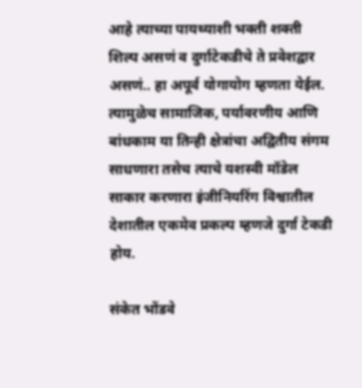आहे त्याच्या पायथ्याशी भक्ती शक्ती शिल्प असणं व दुर्गाटेकडीचे ते प्रवेशद्वार असणं.. हा अपूर्व योगायोग म्हणता येईल. त्यामुळेच सामाजिक, पर्यावरणीय आणि बांधकाम या तिन्ही क्षेत्रांचा अद्वितीय संगम साधणारा तसेच त्याचे यशस्वी मॉडेल साकार करणारा इंजीनियरिंग विश्वातील देशातील एकमेव प्रकल्प म्हणजे दुर्गा टेकडी होय.

संकेत भोंडवे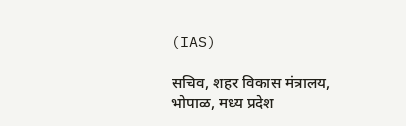(IAS)

सचिव, शहर विकास मंत्रालय, भोपाळ, मध्य प्रदेश